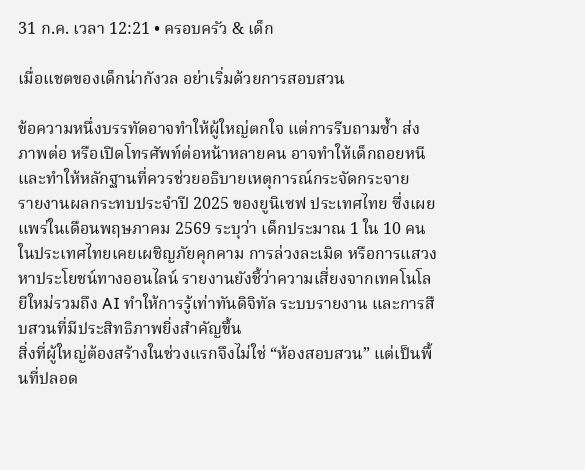31 ก.ค. เวลา 12:21 • ครอบครัว & เด็ก

เมื่อแชตของเด็กน่ากังวล อย่าเริ่มด้วยการสอบสวน

ข้อความหนึ่งบรรทัดอาจทำให้ผู้ใหญ่ตกใจ แต่การรีบถามซ้ำ ส่งภาพต่อ หรือเปิดโทรศัพท์ต่อหน้าหลายคน อาจทำให้เด็กถอยหนีและทำให้หลักฐานที่ควรช่วยอธิบายเหตุการณ์กระจัดกระจาย
รายงานผลกระทบประจำปี 2025 ของยูนิเซฟ ประเทศไทย ซึ่งเผยแพร่ในเดือนพฤษภาคม 2569 ระบุว่า เด็กประมาณ 1 ใน 10 คนในประเทศไทยเคยเผชิญภัยคุกคาม การล่วงละเมิด หรือการแสวงหาประโยชน์ทางออนไลน์ รายงานยังชี้ว่าความเสี่ยงจากเทคโนโลยีใหม่รวมถึง AI ทำให้การรู้เท่าทันดิจิทัล ระบบรายงาน และการสืบสวนที่มีประสิทธิภาพยิ่งสำคัญขึ้น
สิ่งที่ผู้ใหญ่ต้องสร้างในช่วงแรกจึงไม่ใช่ “ห้องสอบสวน” แต่เป็นพื้นที่ปลอด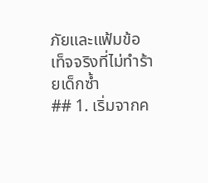ภัยและแฟ้มข้อเท็จจริงที่ไม่ทำร้ายเด็กซ้ำ
## 1. เริ่มจากค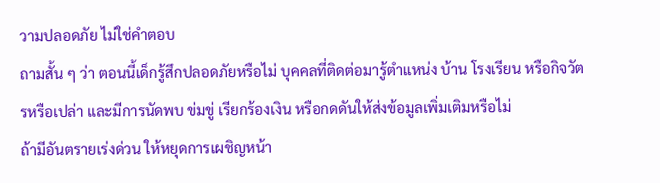วามปลอดภัย ไม่ใช่คำตอบ
ถามสั้น ๆ ว่า ตอนนี้เด็กรู้สึกปลอดภัยหรือไม่ บุคคลที่ติดต่อมารู้ตำแหน่ง บ้าน โรงเรียน หรือกิจวัตรหรือเปล่า และมีการนัดพบ ข่มขู่ เรียกร้องเงิน หรือกดดันให้ส่งข้อมูลเพิ่มเติมหรือไม่
ถ้ามีอันตรายเร่งด่วน ให้หยุดการเผชิญหน้า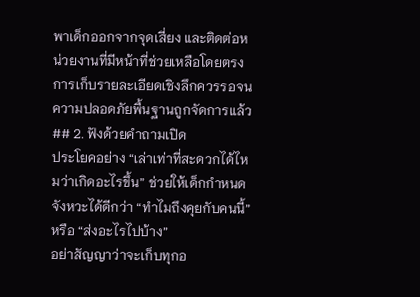พาเด็กออกจากจุดเสี่ยง และติดต่อหน่วยงานที่มีหน้าที่ช่วยเหลือโดยตรง การเก็บรายละเอียดเชิงลึกควรรอจนความปลอดภัยพื้นฐานถูกจัดการแล้ว
## 2. ฟังด้วยคำถามเปิด
ประโยคอย่าง “เล่าเท่าที่สะดวกได้ไหมว่าเกิดอะไรขึ้น” ช่วยให้เด็กกำหนดจังหวะได้ดีกว่า “ทำไมถึงคุยกับคนนี้” หรือ “ส่งอะไรไปบ้าง”
อย่าสัญญาว่าจะเก็บทุกอ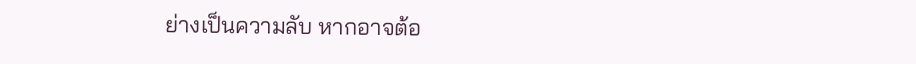ย่างเป็นความลับ หากอาจต้อ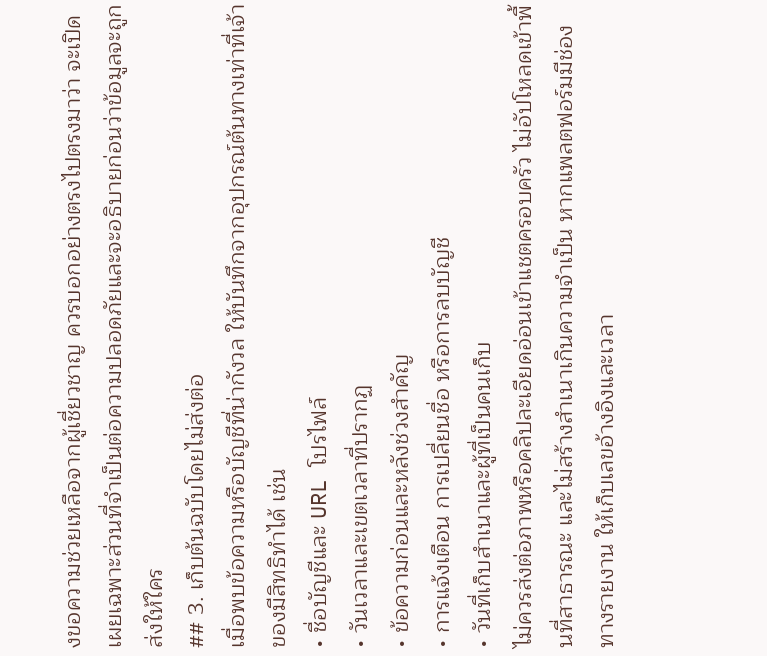งขอความช่วยเหลือจากผู้เชี่ยวชาญ ควรบอกอย่างตรงไปตรงมาว่า จะเปิดเผยเฉพาะส่วนที่จำเป็นต่อความปลอดภัยและจะอธิบายก่อนว่าข้อมูลจะถูกส่งให้ใคร
## 3. เก็บต้นฉบับโดยไม่ส่งต่อ
เมื่อพบข้อความหรือบัญชีที่น่ากังวล ให้บันทึกจากอุปกรณ์ต้นทางเท่าที่เจ้าของมีสิทธิทำได้ เช่น
• ชื่อบัญชีและ URL โปรไฟล์
• วันเวลาและเขตเวลาที่ปรากฏ
• ข้อความก่อนและหลังช่วงสำคัญ
• การแจ้งเตือน การเปลี่ยนชื่อ หรือการลบบัญชี
• วันที่เก็บสำเนาและผู้ที่เป็นคนเก็บ
ไม่ควรส่งต่อภาพหรือคลิปละเอียดอ่อนเข้าแชตครอบครัว ไม่อัปโหลดเข้าพื้นที่สาธารณะ และไม่สร้างสำเนาเกินความจำเป็น หากแพลตฟอร์มมีช่องทางรายงาน ให้เก็บเลขอ้างอิงและเวลา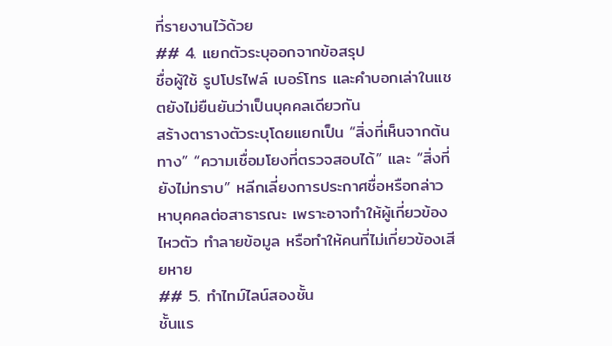ที่รายงานไว้ด้วย
## 4. แยกตัวระบุออกจากข้อสรุป
ชื่อผู้ใช้ รูปโปรไฟล์ เบอร์โทร และคำบอกเล่าในแชตยังไม่ยืนยันว่าเป็นบุคคลเดียวกัน
สร้างตารางตัวระบุโดยแยกเป็น “สิ่งที่เห็นจากต้นทาง” “ความเชื่อมโยงที่ตรวจสอบได้” และ “สิ่งที่ยังไม่ทราบ” หลีกเลี่ยงการประกาศชื่อหรือกล่าวหาบุคคลต่อสาธารณะ เพราะอาจทำให้ผู้เกี่ยวข้องไหวตัว ทำลายข้อมูล หรือทำให้คนที่ไม่เกี่ยวข้องเสียหาย
## 5. ทำไทม์ไลน์สองชั้น
ชั้นแร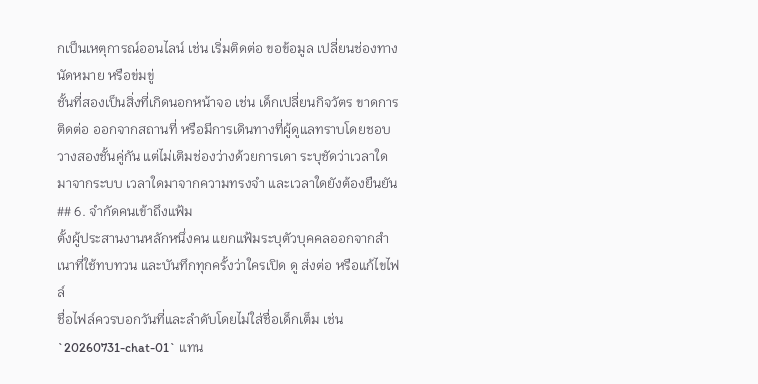กเป็นเหตุการณ์ออนไลน์ เช่น เริ่มติดต่อ ขอข้อมูล เปลี่ยนช่องทาง นัดหมาย หรือข่มขู่
ชั้นที่สองเป็นสิ่งที่เกิดนอกหน้าจอ เช่น เด็กเปลี่ยนกิจวัตร ขาดการติดต่อ ออกจากสถานที่ หรือมีการเดินทางที่ผู้ดูแลทราบโดยชอบ
วางสองชั้นคู่กัน แต่ไม่เติมช่องว่างด้วยการเดา ระบุชัดว่าเวลาใดมาจากระบบ เวลาใดมาจากความทรงจำ และเวลาใดยังต้องยืนยัน
## 6. จำกัดคนเข้าถึงแฟ้ม
ตั้งผู้ประสานงานหลักหนึ่งคน แยกแฟ้มระบุตัวบุคคลออกจากสำเนาที่ใช้ทบทวน และบันทึกทุกครั้งว่าใครเปิด ดู ส่งต่อ หรือแก้ไขไฟล์
ชื่อไฟล์ควรบอกวันที่และลำดับโดยไม่ใส่ชื่อเด็กเต็ม เช่น `20260731-chat-01` แทน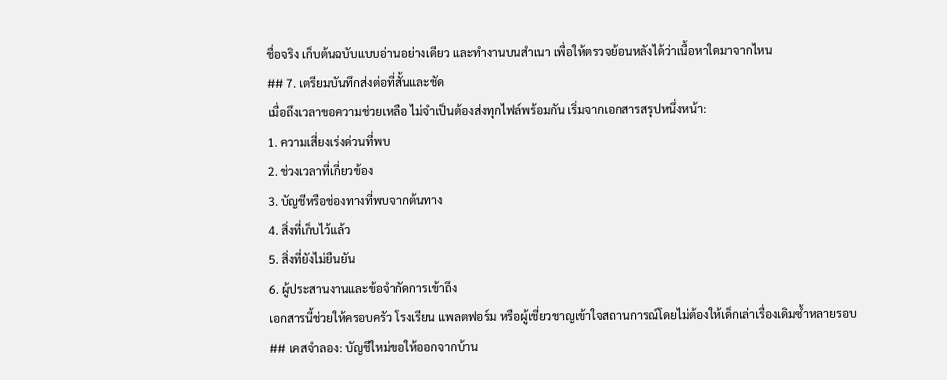ชื่อจริง เก็บต้นฉบับแบบอ่านอย่างเดียว และทำงานบนสำเนา เพื่อให้ตรวจย้อนหลังได้ว่าเนื้อหาใดมาจากไหน
## 7. เตรียมบันทึกส่งต่อที่สั้นและชัด
เมื่อถึงเวลาขอความช่วยเหลือ ไม่จำเป็นต้องส่งทุกไฟล์พร้อมกัน เริ่มจากเอกสารสรุปหนึ่งหน้า:
1. ความเสี่ยงเร่งด่วนที่พบ
2. ช่วงเวลาที่เกี่ยวข้อง
3. บัญชีหรือช่องทางที่พบจากต้นทาง
4. สิ่งที่เก็บไว้แล้ว
5. สิ่งที่ยังไม่ยืนยัน
6. ผู้ประสานงานและข้อจำกัดการเข้าถึง
เอกสารนี้ช่วยให้ครอบครัว โรงเรียน แพลตฟอร์ม หรือผู้เชี่ยวชาญเข้าใจสถานการณ์โดยไม่ต้องให้เด็กเล่าเรื่องเดิมซ้ำหลายรอบ
## เคสจำลอง: บัญชีใหม่ขอให้ออกจากบ้าน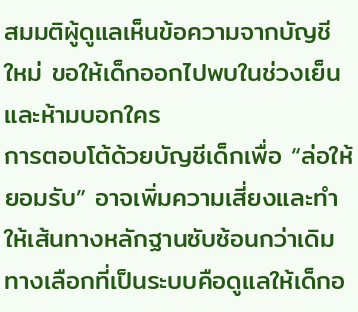สมมติผู้ดูแลเห็นข้อความจากบัญชีใหม่ ขอให้เด็กออกไปพบในช่วงเย็นและห้ามบอกใคร
การตอบโต้ด้วยบัญชีเด็กเพื่อ “ล่อให้ยอมรับ” อาจเพิ่มความเสี่ยงและทำให้เส้นทางหลักฐานซับซ้อนกว่าเดิม ทางเลือกที่เป็นระบบคือดูแลให้เด็กอ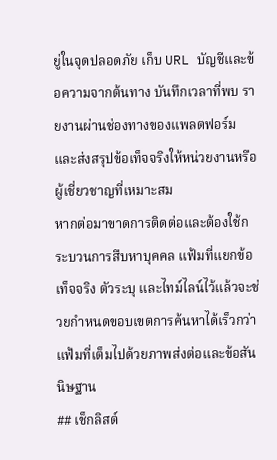ยู่ในจุดปลอดภัย เก็บ URL บัญชีและข้อความจากต้นทาง บันทึกเวลาที่พบ รายงานผ่านช่องทางของแพลตฟอร์ม และส่งสรุปข้อเท็จจริงให้หน่วยงานหรือผู้เชี่ยวชาญที่เหมาะสม
หากต่อมาขาดการติดต่อและต้องใช้กระบวนการสืบหาบุคคล แฟ้มที่แยกข้อเท็จจริง ตัวระบุ และไทม์ไลน์ไว้แล้วจะช่วยกำหนดขอบเขตการค้นหาได้เร็วกว่าแฟ้มที่เต็มไปด้วยภาพส่งต่อและข้อสันนิษฐาน
## เช็กลิสต์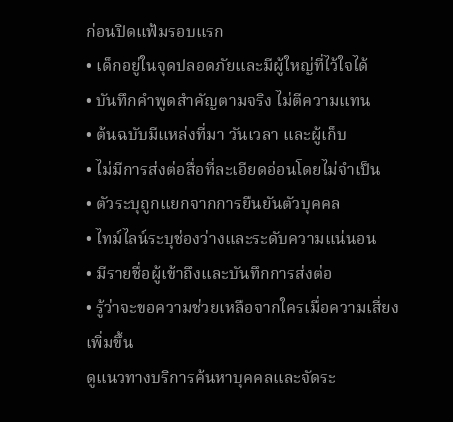ก่อนปิดแฟ้มรอบแรก
• เด็กอยู่ในจุดปลอดภัยและมีผู้ใหญ่ที่ไว้ใจได้
• บันทึกคำพูดสำคัญตามจริง ไม่ตีความแทน
• ต้นฉบับมีแหล่งที่มา วันเวลา และผู้เก็บ
• ไม่มีการส่งต่อสื่อที่ละเอียดอ่อนโดยไม่จำเป็น
• ตัวระบุถูกแยกจากการยืนยันตัวบุคคล
• ไทม์ไลน์ระบุช่องว่างและระดับความแน่นอน
• มีรายชื่อผู้เข้าถึงและบันทึกการส่งต่อ
• รู้ว่าจะขอความช่วยเหลือจากใครเมื่อความเสี่ยงเพิ่มขึ้น
ดูแนวทางบริการค้นหาบุคคลและจัดระ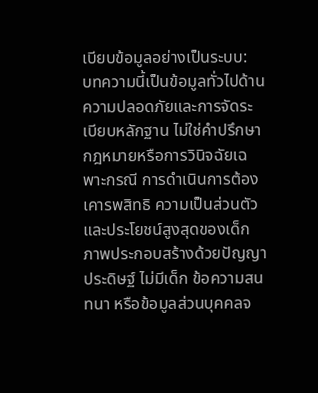เบียบข้อมูลอย่างเป็นระบบ:
บทความนี้เป็นข้อมูลทั่วไปด้านความปลอดภัยและการจัดระเบียบหลักฐาน ไม่ใช่คำปรึกษากฎหมายหรือการวินิจฉัยเฉพาะกรณี การดำเนินการต้องเคารพสิทธิ ความเป็นส่วนตัว และประโยชน์สูงสุดของเด็ก
ภาพประกอบสร้างด้วยปัญญาประดิษฐ์ ไม่มีเด็ก ข้อความสนทนา หรือข้อมูลส่วนบุคคลจ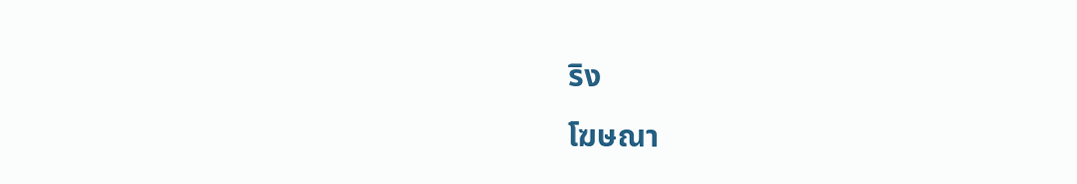ริง
โฆษณา